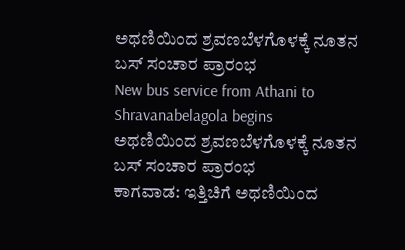ಅಥಣಿಯಿಂದ ಶ್ರವಣಬೆಳಗೊಳಕ್ಕೆ ನೂತನ ಬಸ್ ಸಂಚಾರ ಪ್ರಾರಂಭ
New bus service from Athani to Shravanabelagola begins
ಅಥಣಿಯಿಂದ ಶ್ರವಣಬೆಳಗೊಳಕ್ಕೆ ನೂತನ ಬಸ್ ಸಂಚಾರ ಪ್ರಾರಂಭ
ಕಾಗವಾಡ: ಇತ್ತಿಚಿಗೆ ಅಥಣಿಯಿಂದ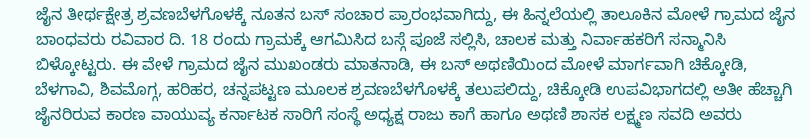ಜೈನ ತೀರ್ಥಕ್ಷೇತ್ರ ಶ್ರವಣಬೆಳಗೊಳಕ್ಕೆ ನೂತನ ಬಸ್ ಸಂಚಾರ ಪ್ರಾರಂಭವಾಗಿದ್ದು, ಈ ಹಿನ್ನಲೆಯಲ್ಲಿ ತಾಲೂಕಿನ ಮೋಳೆ ಗ್ರಾಮದ ಜೈನ ಬಾಂಧವರು ರವಿವಾರ ದಿ. 18 ರಂದು ಗ್ರಾಮಕ್ಕೆ ಆಗಮಿಸಿದ ಬಸ್ಗೆ ಪೂಜೆ ಸಲ್ಲಿಸಿ, ಚಾಲಕ ಮತ್ತು ನಿರ್ವಾಹಕರಿಗೆ ಸನ್ಮಾನಿಸಿ ಬಿಳ್ಕೋಟ್ಟರು. ಈ ವೇಳೆ ಗ್ರಾಮದ ಜೈನ ಮುಖಂಡರು ಮಾತನಾಡಿ, ಈ ಬಸ್ ಅಥಣಿಯಿಂದ ಮೋಳೆ ಮಾರ್ಗವಾಗಿ ಚಿಕ್ಕೋಡಿ, ಬೆಳಗಾವಿ, ಶಿವಮೊಗ್ಗ, ಹರಿಹರ, ಚನ್ನಪಟ್ಟಣ ಮೂಲಕ ಶ್ರವಣಬೆಳಗೊಳಕ್ಕೆ ತಲುಪಲಿದ್ದು, ಚಿಕ್ಕೋಡಿ ಉಪವಿಭಾಗದಲ್ಲಿ ಅತೀ ಹೆಚ್ಚಾಗಿ ಜೈನರಿರುವ ಕಾರಣ ವಾಯುವ್ಯ ಕರ್ನಾಟಕ ಸಾರಿಗೆ ಸಂಸ್ಥೆ ಅಧ್ಯಕ್ಷ ರಾಜು ಕಾಗೆ ಹಾಗೂ ಅಥಣಿ ಶಾಸಕ ಲಕ್ಷ್ಮಣ ಸವದಿ ಅವರು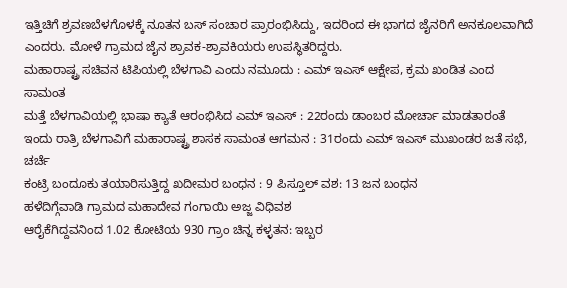ಇತ್ತಿಚಿಗೆ ಶ್ರವಣಬೆಳಗೊಳಕ್ಕೆ ನೂತನ ಬಸ್ ಸಂಚಾರ ಪ್ರಾರಂಭಿಸಿದ್ದು, ಇದರಿಂದ ಈ ಭಾಗದ ಜೈನರಿಗೆ ಅನಕೂಲವಾಗಿದೆ ಎಂದರು. ಮೋಳೆ ಗ್ರಾಮದ ಜೈನ ಶ್ರಾವಕ-ಶ್ರಾವಕಿಯರು ಉಪಸ್ಥಿತರಿದ್ದರು.
ಮಹಾರಾಷ್ಟ್ರ ಸಚಿವನ ಟಿಪಿಯಲ್ಲಿ ಬೆಳಗಾವಿ ಎಂದು ನಮೂದು : ಎಮ್ ಇಎಸ್ ಆಕ್ಷೇಪ, ಕ್ರಮ ಖಂಡಿತ ಎಂದ ಸಾಮಂತ
ಮತ್ತೆ ಬೆಳಗಾವಿಯಲ್ಲಿ ಭಾಷಾ ಕ್ಯಾತೆ ಆರಂಭಿಸಿದ ಎಮ್ ಇಎಸ್ : 22ರಂದು ಡಾಂಬರ ಮೋರ್ಚಾ ಮಾಡತಾರಂತೆ
ಇಂದು ರಾತ್ರಿ ಬೆಳಗಾವಿಗೆ ಮಹಾರಾಷ್ಟ್ರ ಶಾಸಕ ಸಾಮಂತ ಆಗಮನ : 31ರಂದು ಎಮ್ ಇಎಸ್ ಮುಖಂಡರ ಜತೆ ಸಭೆ, ಚರ್ಚೆ
ಕಂಟ್ರಿ ಬಂದೂಕು ತಯಾರಿಸುತ್ತಿದ್ದ ಖದೀಮರ ಬಂಧನ : 9 ಪಿಸ್ತೂಲ್ ವಶ: 13 ಜನ ಬಂಧನ
ಹಳೆದಿಗ್ಗೆವಾಡಿ ಗ್ರಾಮದ ಮಹಾದೇವ ಗಂಗಾಯಿ ಅಜ್ಜ ವಿಧಿವಶ
ಆರೈಕೆಗಿದ್ದವನಿಂದ 1.02 ಕೋಟಿಯ 930 ಗ್ರಾಂ ಚಿನ್ನ ಕಳ್ಳತನ: ಇಬ್ಬರ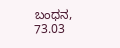ಬಂಧನ, 73.03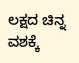ಲಕ್ಷದ ಚಿನ್ನ ವಶಕ್ಕೆ